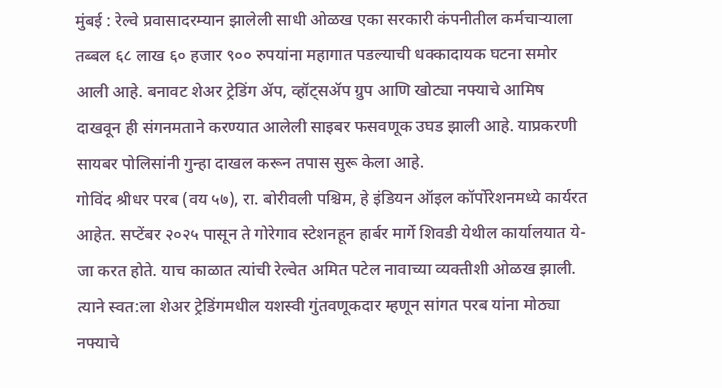मुंबई : रेल्वे प्रवासादरम्यान झालेली साधी ओळख एका सरकारी कंपनीतील कर्मचाऱ्याला तब्बल ६८ लाख ६० हजार ९०० रुपयांना महागात पडल्याची धक्कादायक घटना समोर आली आहे. बनावट शेअर ट्रेडिंग ॲप, व्हॉट्सॲप ग्रुप आणि खोट्या नफ्याचे आमिष दाखवून ही संगनमताने करण्यात आलेली साइबर फसवणूक उघड झाली आहे. याप्रकरणी सायबर पोलिसांनी गुन्हा दाखल करून तपास सुरू केला आहे.
गोविंद श्रीधर परब (वय ५७), रा. बोरीवली पश्चिम, हे इंडियन ऑइल कॉर्पोरेशनमध्ये कार्यरत आहेत. सप्टेंबर २०२५ पासून ते गोरेगाव स्टेशनहून हार्बर मार्गे शिवडी येथील कार्यालयात ये-जा करत होते. याच काळात त्यांची रेल्वेत अमित पटेल नावाच्या व्यक्तीशी ओळख झाली. त्याने स्वत:ला शेअर ट्रेडिंगमधील यशस्वी गुंतवणूकदार म्हणून सांगत परब यांना मोठ्या नफ्याचे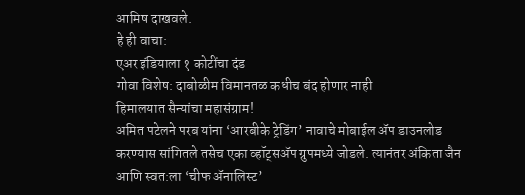आमिष दाखवले.
हे ही वाचा:
एअर इंडियाला १ कोटींचा दंड
गोवा विशेष: दाबोळीम विमानतळ कधीच बंद होणार नाही
हिमालयात सैन्यांचा महासंग्राम!
अमित पटेलने परब यांना ‘आरबीके ट्रेडिंग’ नावाचे मोबाईल ॲप डाउनलोड करण्यास सांगितले तसेच एका व्हॉट्सॲप ग्रुपमध्ये जोडले. त्यानंतर अंकिता जैन आणि स्वत:ला ‘चीफ ॲनालिस्ट’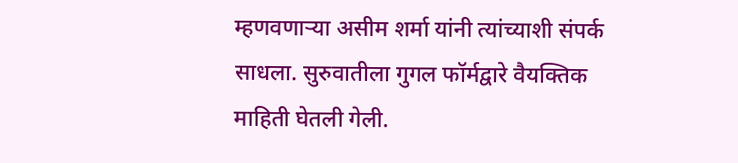म्हणवणाऱ्या असीम शर्मा यांनी त्यांच्याशी संपर्क साधला. सुरुवातीला गुगल फॉर्मद्वारे वैयक्तिक माहिती घेतली गेली.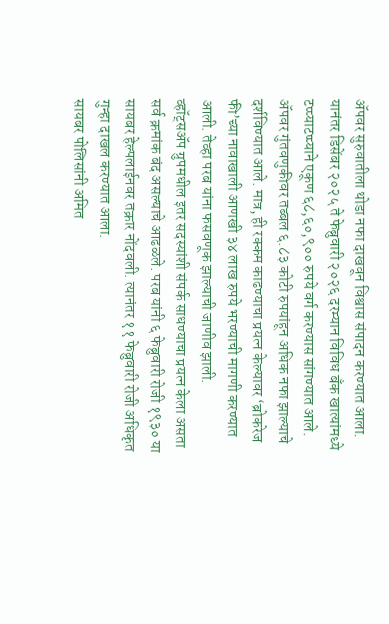ॲपवर सुरुवातीला थोडा नफा दाखवून विश्वास संपादन करण्यात आला.
यानंतर डिसेंबर २०२५ ते फेब्रुवारी २०२६ दरम्यान विविध बँक खात्यांमध्ये टप्प्याटप्प्याने एकूण ६८,६०,९०० रुपये वर्ग करण्यास सांगण्यात आले. ॲपवर गुंतवणुकीवर तब्बल ६.८३ कोटी रुपयांहून अधिक नफा झाल्याचे दर्शविण्यात आले. मात्र, ही रक्कम काढण्याचा प्रयत्न केल्यावर ‘ब्रोकरेज फी’च्या नावाखाली आणखी ३४ लाख रुपये भरण्याची मागणी करण्यात आली. तेव्हा परब यांना फसवणूक झाल्याची जाणीव झाली.
व्हॉट्सॲप ग्रुपमधील इतर सदस्यांशी संपर्क साधण्याचा प्रयत्न केला असता सर्व क्रमांक बंद असल्याचे आढळले. परब यांनी ६ फेब्रुवारी रोजी १९३० या सायबर हेल्पलाईनवर तक्रार नोंदवली. त्यानंतर ११ फेब्रुवारी रोजी अधिकृत गुन्हा दाखल करण्यात आला.
सायबर पोलिसांनी अमित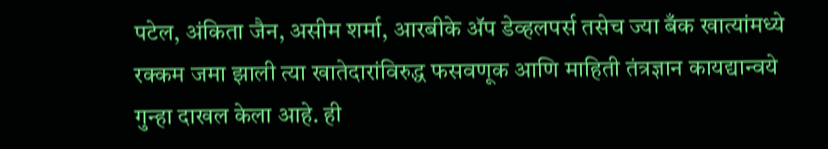पटेल, अंकिता जैन, असीम शर्मा, आरबीके ॲप डेव्हलपर्स तसेच ज्या बँक खात्यांमध्ये रक्कम जमा झाली त्या खातेदारांविरुद्ध फसवणूक आणि माहिती तंत्रज्ञान कायद्यान्वये गुन्हा दाखल केला आहे. ही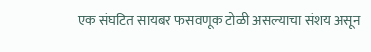एक संघटित सायबर फसवणूक टोळी असल्याचा संशय असून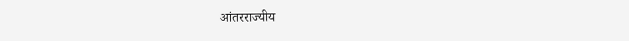आंतरराज्यीय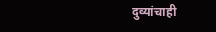दुव्यांचाही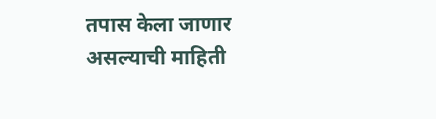तपास केला जाणार असल्याची माहिती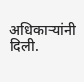अधिकाऱ्यांनी दिली.